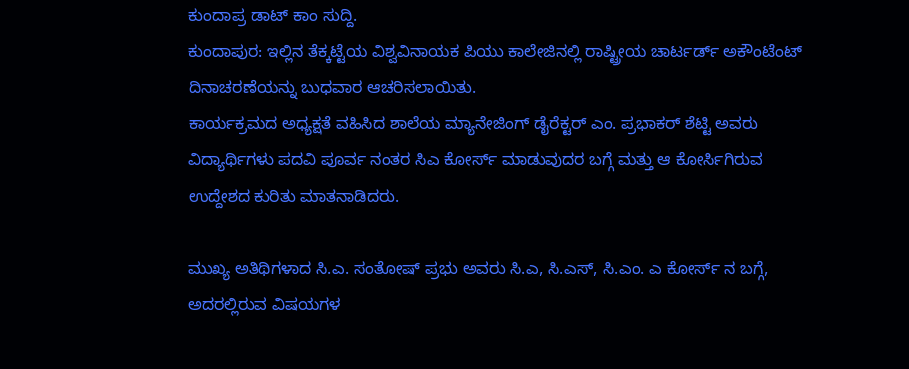ಕುಂದಾಪ್ರ ಡಾಟ್ ಕಾಂ ಸುದ್ದಿ.
ಕುಂದಾಪುರ: ಇಲ್ಲಿನ ತೆಕ್ಕಟ್ಟೆಯ ವಿಶ್ವವಿನಾಯಕ ಪಿಯು ಕಾಲೇಜಿನಲ್ಲಿ ರಾಷ್ಟ್ರೀಯ ಚಾರ್ಟರ್ಡ್ ಅಕೌಂಟೆಂಟ್ ದಿನಾಚರಣೆಯನ್ನು ಬುಧವಾರ ಆಚರಿಸಲಾಯಿತು.
ಕಾರ್ಯಕ್ರಮದ ಅಧ್ಯಕ್ಷತೆ ವಹಿಸಿದ ಶಾಲೆಯ ಮ್ಯಾನೇಜಿಂಗ್ ಡೈರೆಕ್ಟರ್ ಎಂ. ಪ್ರಭಾಕರ್ ಶೆಟ್ಟಿ ಅವರು ವಿದ್ಯಾರ್ಥಿಗಳು ಪದವಿ ಪೂರ್ವ ನಂತರ ಸಿಎ ಕೋರ್ಸ್ ಮಾಡುವುದರ ಬಗ್ಗೆ ಮತ್ತು ಆ ಕೋರ್ಸಿಗಿರುವ ಉದ್ದೇಶದ ಕುರಿತು ಮಾತನಾಡಿದರು.

ಮುಖ್ಯ ಅತಿಥಿಗಳಾದ ಸಿ.ಎ. ಸಂತೋಷ್ ಪ್ರಭು ಅವರು ಸಿ.ಎ, ಸಿ.ಎಸ್, ಸಿ.ಎಂ. ಎ ಕೋರ್ಸ್ ನ ಬಗ್ಗೆ, ಅದರಲ್ಲಿರುವ ವಿಷಯಗಳ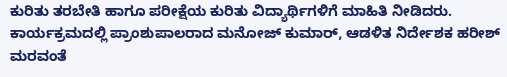ಕುರಿತು ತರಬೇತಿ ಹಾಗೂ ಪರೀಕ್ಷೆಯ ಕುರಿತು ವಿದ್ಯಾರ್ಥಿಗಳಿಗೆ ಮಾಹಿತಿ ನೀಡಿದರು.
ಕಾರ್ಯಕ್ರಮದಲ್ಲಿ ಪ್ರಾಂಶುಪಾಲರಾದ ಮನೋಜ್ ಕುಮಾರ್, ಆಡಳಿತ ನಿರ್ದೇಶಕ ಹರೀಶ್ ಮರವಂತೆ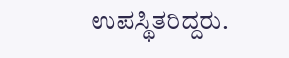ಉಪಸ್ಥಿತರಿದ್ದರು.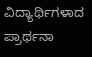ವಿದ್ಯಾರ್ಥಿಗಳಾದ ಪ್ರಾರ್ಥನಾ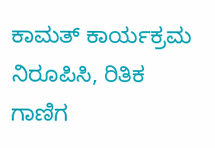ಕಾಮತ್ ಕಾರ್ಯಕ್ರಮ ನಿರೂಪಿಸಿ, ರಿತಿಕ ಗಾಣಿಗ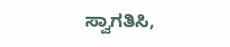ಸ್ವಾಗತಿಸಿ,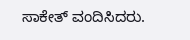ಸಾಕೇತ್ ವಂದಿಸಿದರು.